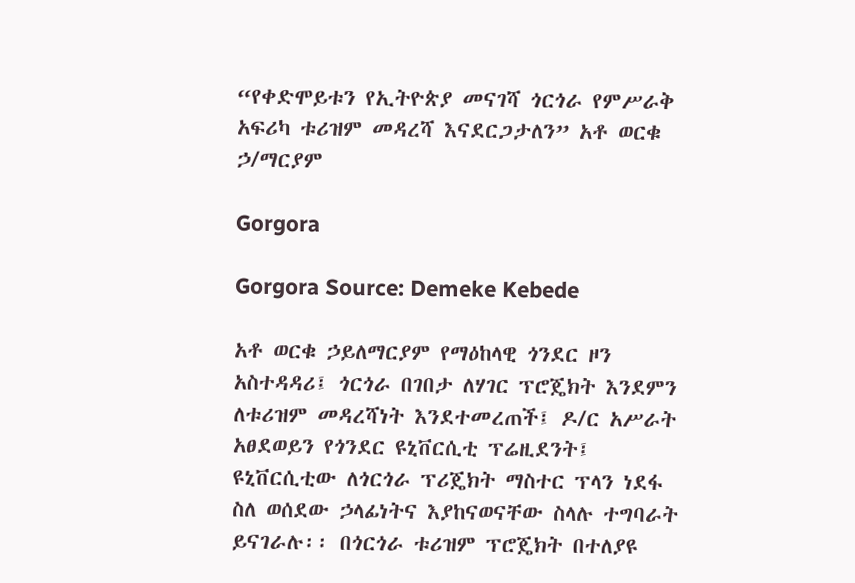“የቀድሞይቱን የኢትዮጵያ መናገሻ ጎርጎራ የምሥራቅ አፍሪካ ቱሪዝም መዳረሻ እናደርጋታለን” አቶ ወርቁ ኃ/ማርያም

Gorgora

Gorgora Source: Demeke Kebede

አቶ ወርቁ ኃይለማርያም የማዕከላዊ ጎንደር ዞን አስተዳዳሪ፤ ጎርጎራ በገበታ ለሃገር ፕሮጄክት እንደምን ለቱሪዝም መዳረሻነት እንደተመረጠች፤ ዶ/ር አሥራት አፀደወይን የጎንደር ዩኒቨርሲቲ ፕሬዚደንት፤ ዩኒቨርሲቲው ለጎርጎራ ፕሪጄክት ማስተር ፕላን ነደፋ ስለ ወሰደው ኃላፊነትና እያከናወናቸው ስላሉ ተግባራት ይናገራሉ፡፡ በጎርጎራ ቱሪዝም ፕሮጄክት በተለያዩ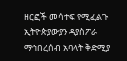ዘርፎች መሳተፍ የሚፈልጉ ኢትዮጵያውያን ዳያስፖራ ማኅበረሰብ አባላት ቅድሚያ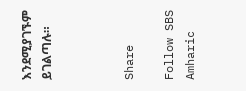እንደሚያገኙም ይገልጣሉ።



Share

Follow SBS Amharic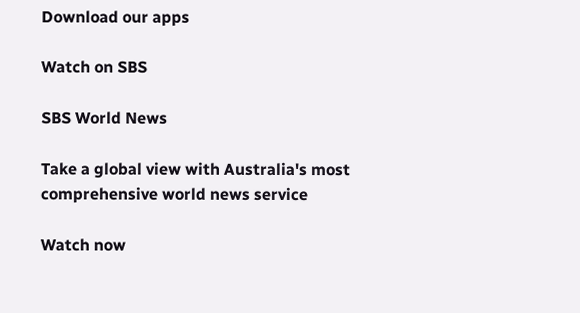Download our apps

Watch on SBS

SBS World News

Take a global view with Australia's most comprehensive world news service

Watch now